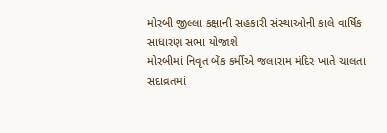મોરબી જીલ્લા કક્ષાની સહકારી સંસ્થાઓની કાલે વાર્ષિક સાધારણ સભા યોજાશે
મોરબીમાં નિવૃત બેંક કર્મીએ જલારામ મંદિર ખાતે ચાલતા સદાવ્રતમાં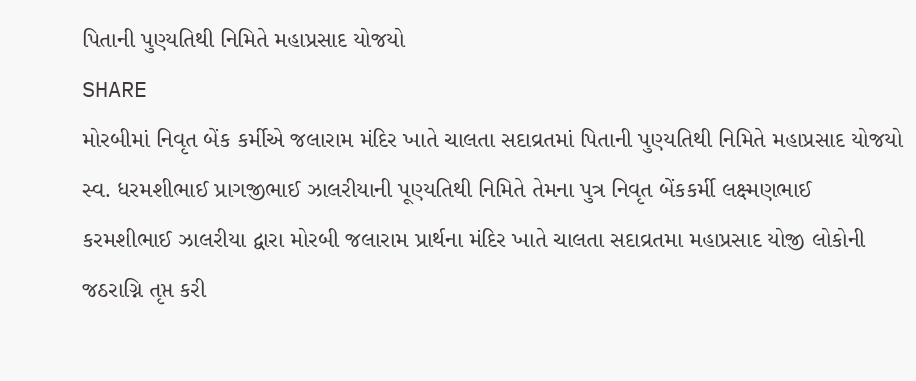પિતાની પુણ્યતિથી નિમિતે મહાપ્રસાદ યોજયો
SHARE
મોરબીમાં નિવૃત બેંક કર્મીએ જલારામ મંદિર ખાતે ચાલતા સદાવ્રતમાં પિતાની પુણ્યતિથી નિમિતે મહાપ્રસાદ યોજયો
સ્વ. ધરમશીભાઈ પ્રાગજીભાઈ ઝાલરીયાની પૂણ્યતિથી નિમિતે તેમના પુત્ર નિવૃત બેંકકર્મી લક્ષ્મણભાઈ કરમશીભાઈ ઝાલરીયા દ્વારા મોરબી જલારામ પ્રાર્થના મંદિર ખાતે ચાલતા સદાવ્રતમા મહાપ્રસાદ યોજી લોકોની જઠરાગ્નિ તૃપ્ત કરી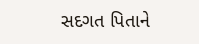સદગત પિતાને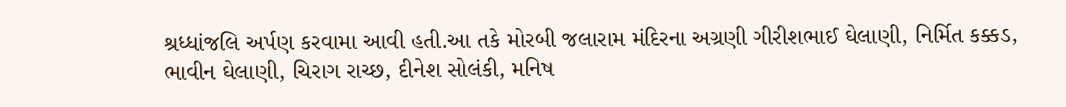શ્રધ્ધાંજલિ અર્પણ કરવામા આવી હતી.આ તકે મોરબી જલારામ મંદિરના અગ્રણી ગીરીશભાઈ ઘેલાણી, નિર્મિત કક્કડ, ભાવીન ઘેલાણી, ચિરાગ રાચ્છ, દીનેશ સોલંકી, મનિષ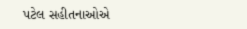પટેલ સહીતનાઓએ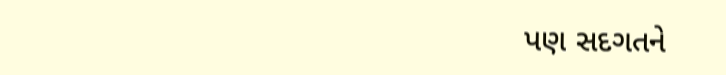પણ સદગતને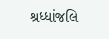શ્રધ્ધાંજલિ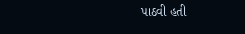પાઠવી હતી